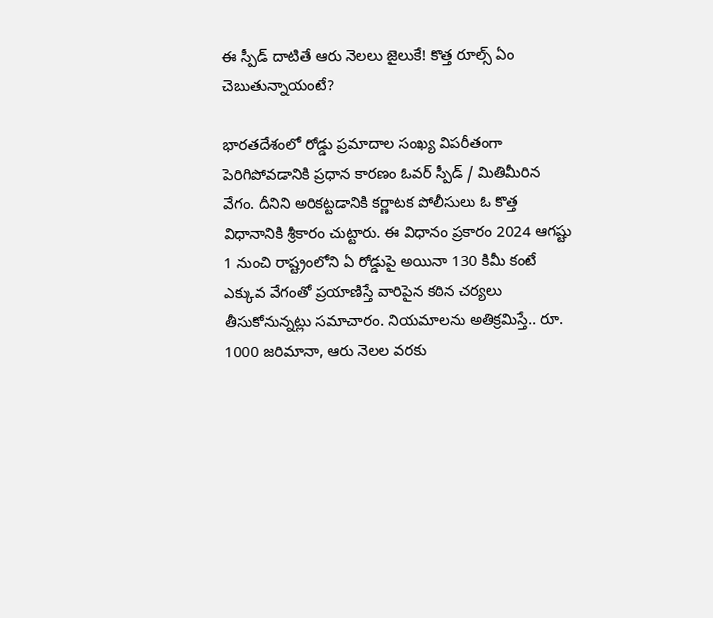ఈ స్పీడ్ దాటితే ఆరు నెలలు జైలుకే! కొత్త రూల్స్ ఏం చెబుతున్నాయంటే?

భారతదేశంలో రోడ్డు ప్రమాదాల సంఖ్య విపరీతంగా పెరిగిపోవడానికి ప్రధాన కారణం ఓవర్ స్పీడ్ / మితిమీరిన వేగం. దీనిని అరికట్టడానికి కర్ణాటక పోలీసులు ఓ కొత్త విధానానికి శ్రీకారం చుట్టారు. ఈ విధానం ప్రకారం 2024 ఆగష్టు 1 నుంచి రాష్ట్రంలోని ఏ రోడ్డుపై అయినా 130 కిమీ కంటే ఎక్కువ వేగంతో ప్రయాణిస్తే వారిపైన కఠిన చర్యలు తీసుకోనున్నట్లు సమాచారం. నియమాలను అతిక్రమిస్తే.. రూ. 1000 జరిమానా, ఆరు నెలల వరకు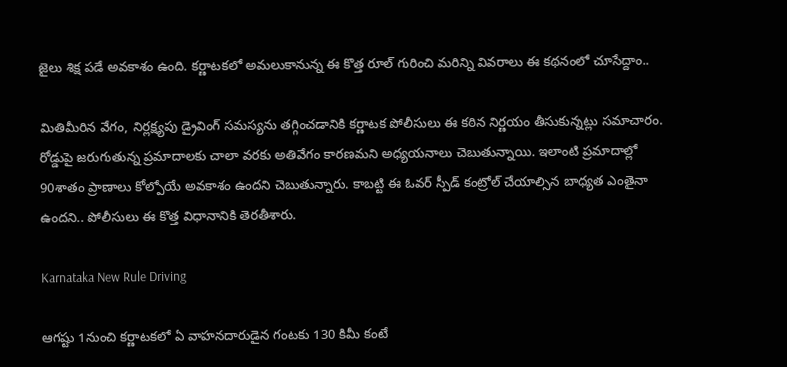జైలు శిక్ష పడే అవకాశం ఉంది. కర్ణాటకలో అమలుకానున్న ఈ కొత్త రూల్ గురించి మరిన్ని వివరాలు ఈ కథనంలో చూసేద్దాం..

మితిమీరిన వేగం, నిర్లక్ష్యపు డ్రైవింగ్ సమస్యను తగ్గించడానికి కర్ణాటక పోలీసులు ఈ కఠిన నిర్ణయం తీసుకున్నట్లు సమాచారం. రోడ్డుపై జరుగుతున్న ప్రమాదాలకు చాలా వరకు అతివేగం కారణమని అధ్యయనాలు చెబుతున్నాయి. ఇలాంటి ప్రమాదాల్లో 90శాతం ప్రాణాలు కోల్పోయే అవకాశం ఉందని చెబుతున్నారు. కాబట్టి ఈ ఓవర్ స్పీడ్ కంట్రోల్ చేయాల్సిన బాధ్యత ఎంతైనా ఉందని.. పోలీసులు ఈ కొత్త విధానానికి తెరతీశారు.

Karnataka New Rule Driving

ఆగష్టు 1నుంచి కర్ణాటకలో ఏ వాహనదారుడైన గంటకు 130 కిమీ కంటే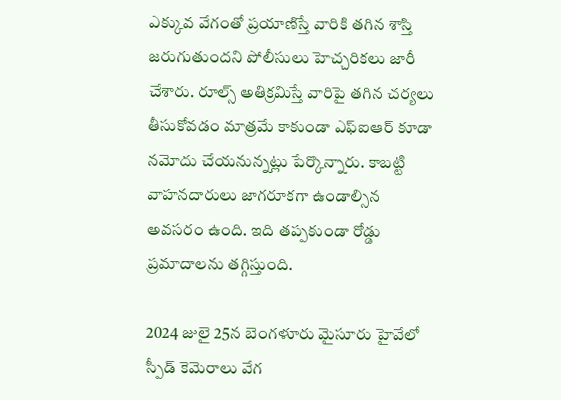ఎక్కువ వేగంతో ప్రయాణిస్తే వారికి తగిన శాస్తి జరుగుతుందని పోలీసులు హెచ్చరికలు జారీ చేశారు. రూల్స్ అతిక్రమిస్తే వారిపై తగిన చర్యలు తీసుకోవడం మాత్రమే కాకుండా ఎఫ్ఐఆర్ కూడా నమోదు చేయనున్నట్లు పేర్కొన్నారు. కాబట్టి వాహనదారులు జాగరూకగా ఉండాల్సిన అవసరం ఉంది. ఇది తప్పకుండా రోడ్డు ప్రమాదాలను తగ్గిస్తుంది.

2024 జులై 25న బెంగళూరు మైసూరు హైవేలో స్పీడ్ కెమెరాలు వేగ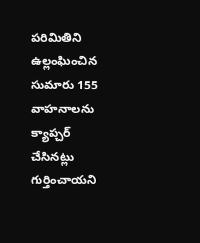పరిమితిని ఉల్లంఘించిన సుమారు 155 వాహనాలను క్యాప్చర్ చేసినట్లు గుర్తించాయని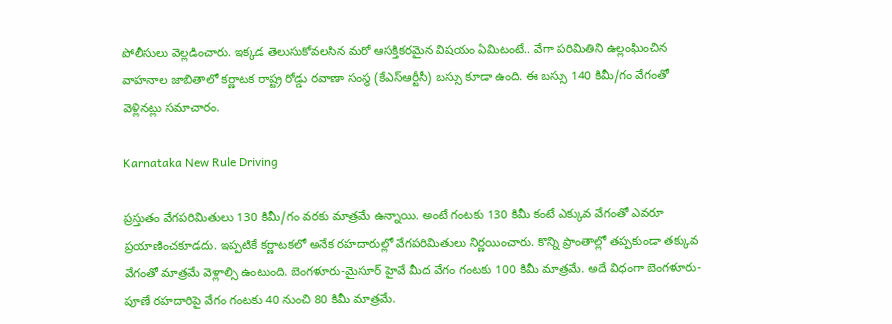పోలీసులు వెల్లడించారు. ఇక్కడ తెలుసుకోవలసిన మరో ఆసక్తికరమైన విషయం ఏమిటంటే.. వేగా పరిమితిని ఉల్లంఘించిన వాహనాల జాబితాలో కర్ణాటక రాష్ట్ర రోడ్డు రవాణా సంస్థ (కేఎస్ఆర్టీసీ) బస్సు కూడా ఉంది. ఈ బస్సు 140 కిమీ/గం వేగంతో వెళ్లినట్లు సమాచారం.

Karnataka New Rule Driving

ప్రస్తుతం వేగపరిమితులు 130 కిమీ/గం వరకు మాత్రమే ఉన్నాయి. అంటే గంటకు 130 కిమీ కంటే ఎక్కువ వేగంతో ఎవరూ ప్రయాణించకూడదు. ఇప్పటికే కర్ణాటకలో అనేక రహదారుల్లో వేగపరిమితులు నిర్ణయించారు. కొన్ని ప్రాంతాల్లో తప్పకుండా తక్కువ వేగంతో మాత్రమే వెళ్లాల్సి ఉంటుంది. బెంగళూరు-మైసూర్ హైవే మీద వేగం గంటకు 100 కిమీ మాత్రమే. అదే విధంగా బెంగళూరు-పూణే రహదారిపై వేగం గంటకు 40 నుంచి 80 కిమీ మాత్రమే.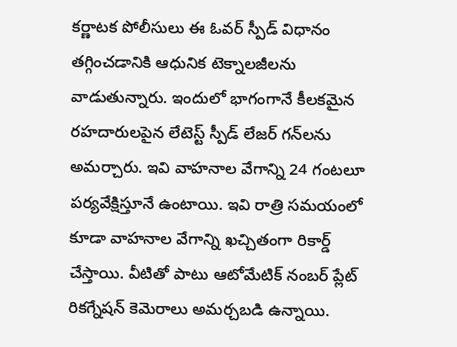కర్ణాటక పోలీసులు ఈ ఓవర్ స్పీడ్ విధానం తగ్గించడానికి ఆధునిక టెక్నాలజీలను వాడుతున్నారు. ఇందులో భాగంగానే కీలకమైన రహదారులపైన లేటెస్ట్ స్పీడ్ లేజర్ గన్‌లను అమర్చారు. ఇవి వాహనాల వేగాన్ని 24 గంటలూ పర్యవేక్షిస్తూనే ఉంటాయి. ఇవి రాత్రి సమయంలో కూడా వాహనాల వేగాన్ని ఖచ్చితంగా రికార్డ్ చేస్తాయి. వీటితో పాటు ఆటోమేటిక్ నంబర్ ప్లేట్ రికగ్నేషన్ కెమెరాలు అమర్చబడి ఉన్నాయి.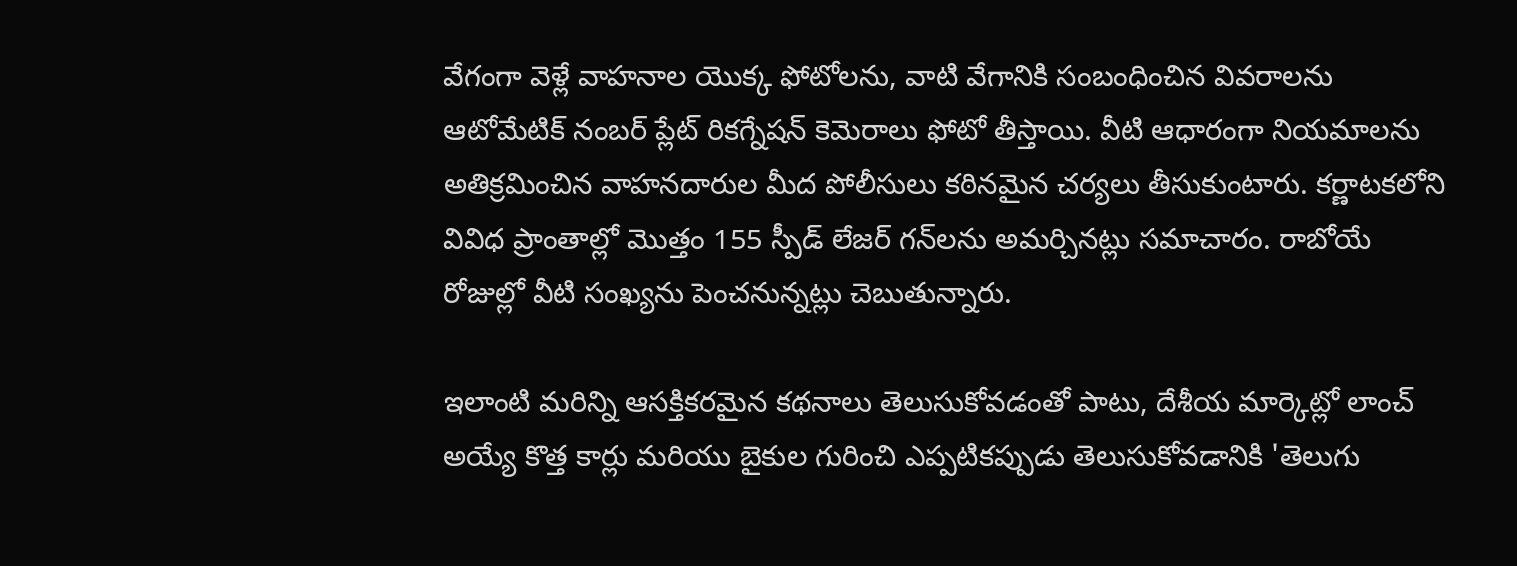వేగంగా వెళ్లే వాహనాల యొక్క ఫోటోలను, వాటి వేగానికి సంబంధించిన వివరాలను ఆటోమేటిక్ నంబర్ ప్లేట్ రికగ్నేషన్ కెమెరాలు ఫోటో తీస్తాయి. వీటి ఆధారంగా నియమాలను అతిక్రమించిన వాహనదారుల మీద పోలీసులు కఠినమైన చర్యలు తీసుకుంటారు. కర్ణాటకలోని వివిధ ప్రాంతాల్లో మొత్తం 155 స్పీడ్ లేజర్ గన్‌లను అమర్చినట్లు సమాచారం. రాబోయే రోజుల్లో వీటి సంఖ్యను పెంచనున్నట్లు చెబుతున్నారు.

ఇలాంటి మరిన్ని ఆసక్తికరమైన కథనాలు తెలుసుకోవడంతో పాటు, దేశీయ మార్కెట్లో లాంచ్ అయ్యే కొత్త కార్లు మరియు బైకుల గురించి ఎప్పటికప్పుడు తెలుసుకోవడానికి 'తెలుగు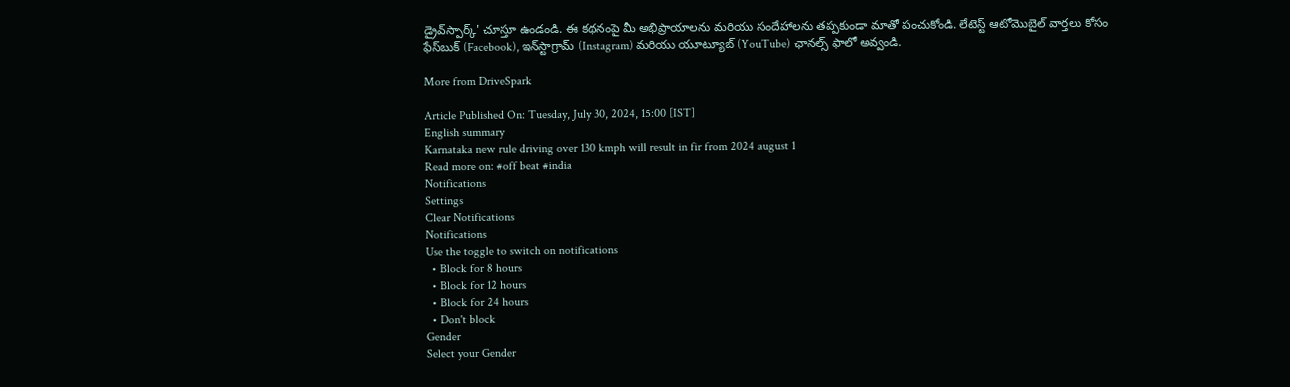డ్రైవ్‌స్పార్క్' చూస్తూ ఉండండి. ఈ కథనంపై మీ అభిప్రాయాలను మరియు సందేహాలను తప్పకుండా మాతో పంచుకోండి. లేటెస్ట్ ఆటోమొబైల్ వార్తలు కోసం ఫేస్‌బుక్ (Facebook), ఇన్‌స్టాగ్రామ్ (Instagram) మరియు యూట్యూబ్ (YouTube) ఛానల్స్ ఫాలో అవ్వండి.

More from DriveSpark

Article Published On: Tuesday, July 30, 2024, 15:00 [IST]
English summary
Karnataka new rule driving over 130 kmph will result in fir from 2024 august 1
Read more on: #off beat #india
Notifications
Settings
Clear Notifications
Notifications
Use the toggle to switch on notifications
  • Block for 8 hours
  • Block for 12 hours
  • Block for 24 hours
  • Don't block
Gender
Select your Gender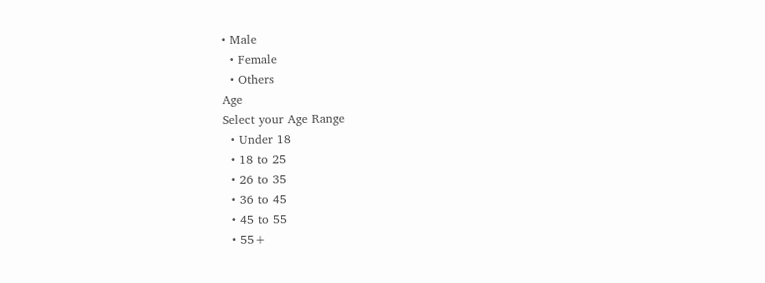• Male
  • Female
  • Others
Age
Select your Age Range
  • Under 18
  • 18 to 25
  • 26 to 35
  • 36 to 45
  • 45 to 55
  • 55+